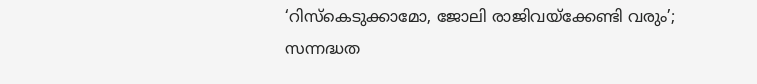‘റിസ്കെടുക്കാമോ, ജോലി രാജിവയ്ക്കേണ്ടി വരും’; സന്നദ്ധത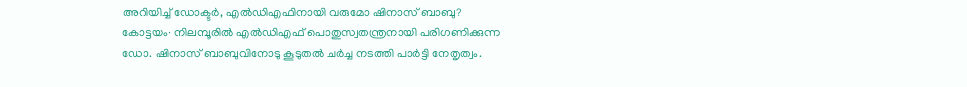അറിയിച്ച് ഡോക്ടർ, എൽഡിഎഫിനായി വരുമോ ഷിനാസ് ബാബു?
കോട്ടയം∙ നിലമ്പൂരിൽ എൽഡിഎഫ് പൊതുസ്വതന്ത്രനായി പരിഗണിക്കുന്ന ഡോ. ഷിനാസ് ബാബുവിനോടു കൂടുതൽ ചർച്ച നടത്തി പാർട്ടി നേതൃത്വം.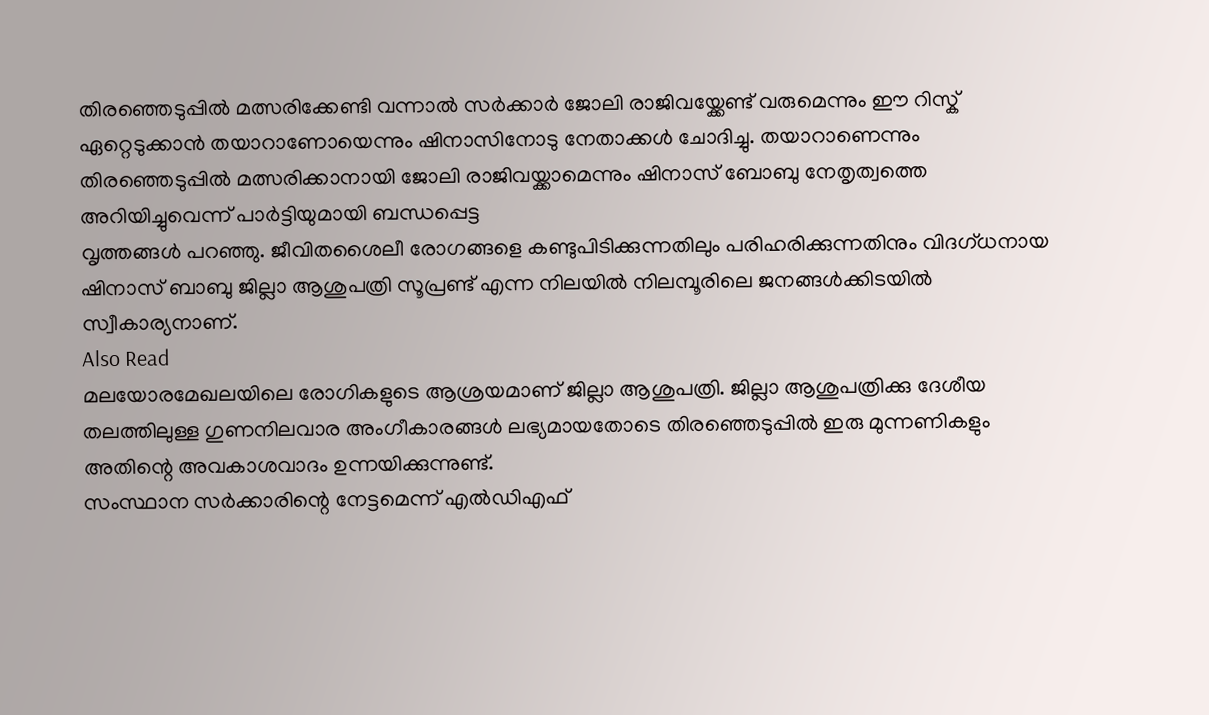തിരഞ്ഞെടുപ്പിൽ മത്സരിക്കേണ്ടി വന്നാൽ സർക്കാർ ജോലി രാജിവയ്ക്കേണ്ട് വരുമെന്നും ഈ റിസ്ക് ഏറ്റെടുക്കാൻ തയാറാണോയെന്നും ഷിനാസിനോടു നേതാക്കൾ ചോദിച്ചു. തയാറാണെന്നും തിരഞ്ഞെടുപ്പിൽ മത്സരിക്കാനായി ജോലി രാജിവയ്ക്കാമെന്നും ഷിനാസ് ബോബു നേതൃത്വത്തെ അറിയിച്ചുവെന്ന് പാർട്ടിയുമായി ബന്ധപ്പെട്ട
വൃത്തങ്ങൾ പറഞ്ഞു. ജീവിതശൈലീ രോഗങ്ങളെ കണ്ടുപിടിക്കുന്നതിലും പരിഹരിക്കുന്നതിനും വിദഗ്ധനായ ഷിനാസ് ബാബു ജില്ലാ ആശുപത്രി സൂപ്രണ്ട് എന്ന നിലയിൽ നിലമ്പൂരിലെ ജനങ്ങൾക്കിടയിൽ സ്വീകാര്യനാണ്.
Also Read
മലയോരമേഖലയിലെ രോഗികളുടെ ആശ്രയമാണ് ജില്ലാ ആശുപത്രി. ജില്ലാ ആശുപത്രിക്കു ദേശീയ തലത്തിലുള്ള ഗുണനിലവാര അംഗീകാരങ്ങൾ ലഭ്യമായതോടെ തിരഞ്ഞെടുപ്പിൽ ഇരു മുന്നണികളും അതിന്റെ അവകാശവാദം ഉന്നയിക്കുന്നുണ്ട്.
സംസ്ഥാന സർക്കാരിന്റെ നേട്ടമെന്ന് എൽഡിഎഫ്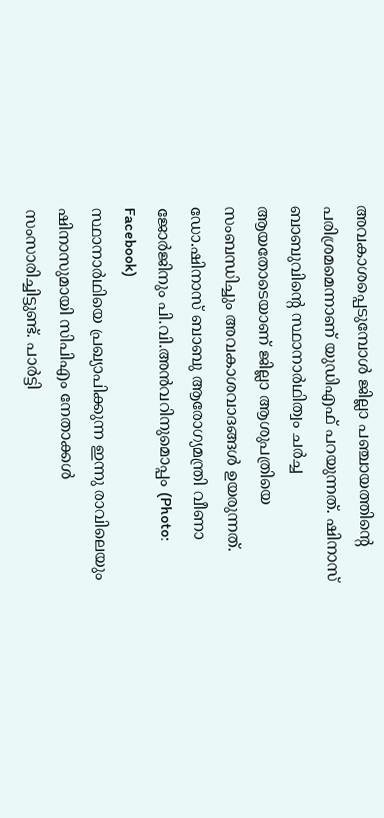അവകാശപ്പെടുമ്പോൾ ജില്ലാ പഞ്ചായത്തിന്റെ പരിശ്രമമെന്നാണ് യുഡിഎഫ് പറയുന്നത്. ഷിനാസ് ബാബുവിന്റെ സ്ഥാനാർഥിത്വം ചർച്ച ആയതോടെയാണ് ജില്ലാ ആശുപത്രിയെ സംബന്ധിച്ചും അവകാശവാദങ്ങൾ ഉയരുന്നത്.
ഡോ.ഷിനാസ് ബാബു ആരോഗ്യമന്ത്രി വീണാ ജോർജിനും പി.വി.അൻവറിനുമൊപ്പം (Photo: Facebook)
സ്ഥാനാർഥിയെ പ്രഖ്യാപിക്കുന്ന ഇന്നു രാവിലെയും ഷിനാസുമായി സിപിഎം നേതാക്കൾ സംസാരിച്ചിട്ടുണ്ട്. പാർട്ടി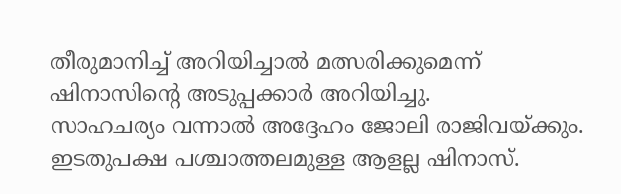തീരുമാനിച്ച് അറിയിച്ചാൽ മത്സരിക്കുമെന്ന് ഷിനാസിന്റെ അടുപ്പക്കാർ അറിയിച്ചു.
സാഹചര്യം വന്നാൽ അദ്ദേഹം ജോലി രാജിവയ്ക്കും. ഇടതുപക്ഷ പശ്ചാത്തലമുള്ള ആളല്ല ഷിനാസ്.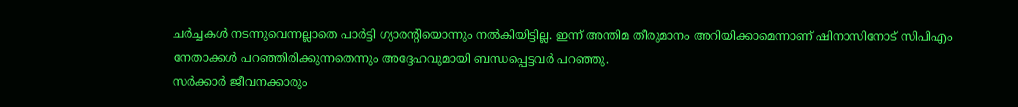ചർച്ചകൾ നടന്നുവെന്നല്ലാതെ പാർട്ടി ഗ്യാരന്റിയൊന്നും നൽകിയിട്ടില്ല. ഇന്ന് അന്തിമ തീരുമാനം അറിയിക്കാമെന്നാണ് ഷിനാസിനോട് സിപിഎം നേതാക്കൾ പറഞ്ഞിരിക്കുന്നതെന്നും അദ്ദേഹവുമായി ബന്ധപ്പെട്ടവർ പറഞ്ഞു.
സർക്കാർ ജീവനക്കാരും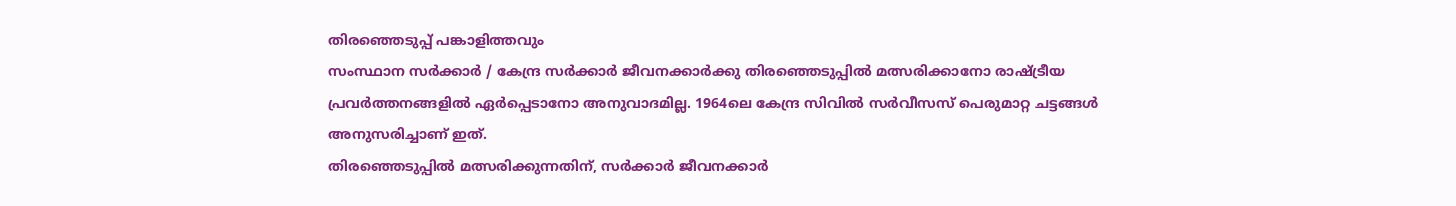തിരഞ്ഞെടുപ്പ് പങ്കാളിത്തവും
സംസ്ഥാന സർക്കാർ / കേന്ദ്ര സർക്കാർ ജീവനക്കാർക്കു തിരഞ്ഞെടുപ്പിൽ മത്സരിക്കാനോ രാഷ്ട്രീയ പ്രവർത്തനങ്ങളിൽ ഏർപ്പെടാനോ അനുവാദമില്ല. 1964ലെ കേന്ദ്ര സിവിൽ സർവീസസ് പെരുമാറ്റ ചട്ടങ്ങൾ അനുസരിച്ചാണ് ഇത്.
തിരഞ്ഞെടുപ്പിൽ മത്സരിക്കുന്നതിന്, സർക്കാർ ജീവനക്കാർ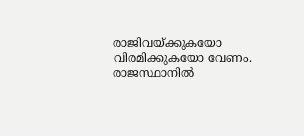രാജിവയ്ക്കുകയോ വിരമിക്കുകയോ വേണം. രാജസ്ഥാനിൽ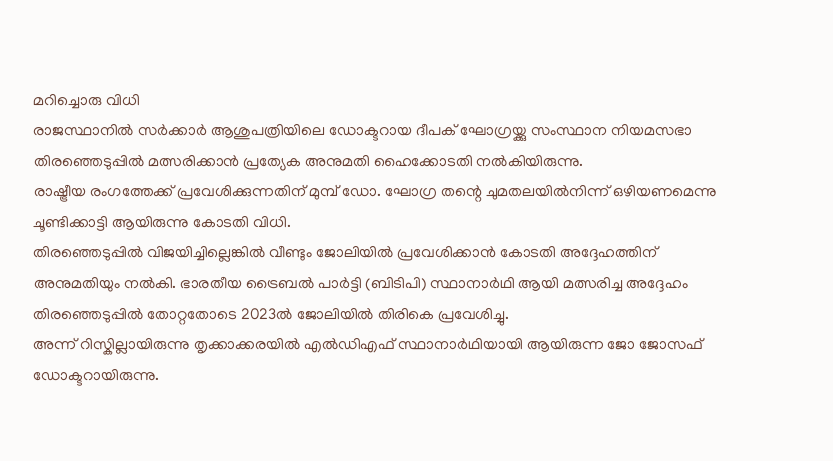മറിച്ചൊരു വിധി
രാജസ്ഥാനിൽ സർക്കാർ ആശുപത്രിയിലെ ഡോക്ടറായ ദീപക് ഘോഗ്രയ്ക്കു സംസ്ഥാന നിയമസഭാ തിരഞ്ഞെടുപ്പിൽ മത്സരിക്കാൻ പ്രത്യേക അനുമതി ഹൈക്കോടതി നൽകിയിരുന്നു.
രാഷ്ട്രീയ രംഗത്തേക്ക് പ്രവേശിക്കുന്നതിന് മുമ്പ് ഡോ. ഘോഗ്ര തന്റെ ചുമതലയിൽനിന്ന് ഒഴിയണമെന്നു ചൂണ്ടിക്കാട്ടി ആയിരുന്നു കോടതി വിധി.
തിരഞ്ഞെടുപ്പിൽ വിജയിച്ചില്ലെങ്കിൽ വീണ്ടും ജോലിയിൽ പ്രവേശിക്കാൻ കോടതി അദ്ദേഹത്തിന് അനുമതിയും നൽകി. ഭാരതീയ ട്രൈബൽ പാർട്ടി (ബിടിപി) സ്ഥാനാർഥി ആയി മത്സരിച്ച അദ്ദേഹം തിരഞ്ഞെടുപ്പിൽ തോറ്റതോടെ 2023ൽ ജോലിയിൽ തിരികെ പ്രവേശിച്ചു.
അന്ന് റിസ്കില്ലായിരുന്നു തൃക്കാക്കരയിൽ എൽഡിഎഫ് സ്ഥാനാർഥിയായി ആയിരുന്ന ജോ ജോസഫ് ഡോക്ടറായിരുന്നു.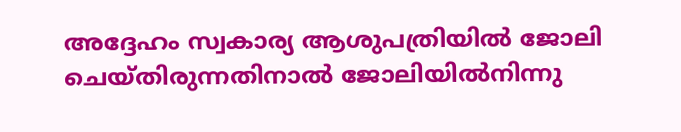അദ്ദേഹം സ്വകാര്യ ആശുപത്രിയിൽ ജോലി ചെയ്തിരുന്നതിനാൽ ജോലിയിൽനിന്നു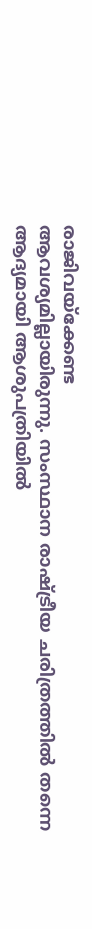രാജിവയ്ക്കേണ്ട
ആവശ്യമില്ലായിരുന്നു. സംസ്ഥാന രാഷ്ട്രീയ ചരിത്രത്തിൽ തന്നെ ആദ്യമായി ആശുപത്രിയിൽ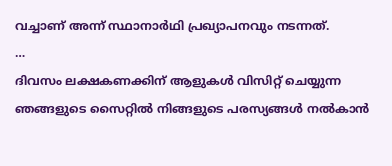വച്ചാണ് അന്ന് സ്ഥാനാർഥി പ്രഖ്യാപനവും നടന്നത്.
…
ദിവസം ലക്ഷകണക്കിന് ആളുകൾ വിസിറ്റ് ചെയ്യുന്ന ഞങ്ങളുടെ സൈറ്റിൽ നിങ്ങളുടെ പരസ്യങ്ങൾ നൽകാൻ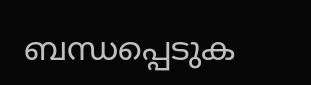ബന്ധപ്പെടുക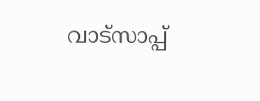വാട്സാപ്പ്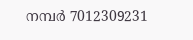നമ്പർ 7012309231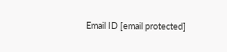Email ID [email protected]